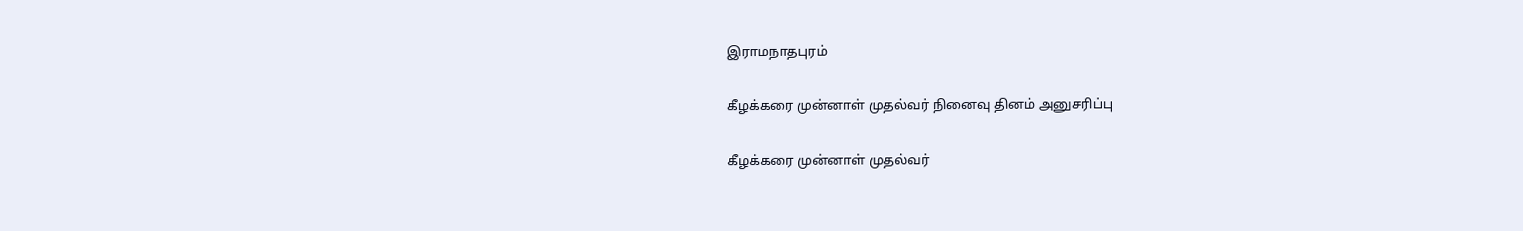இராமநாதபுரம்

கீழக்கரை முன்னாள் முதல்வர் நினைவு தினம் அனுசரிப்பு

கீழக்கரை முன்னாள் முதல்வர்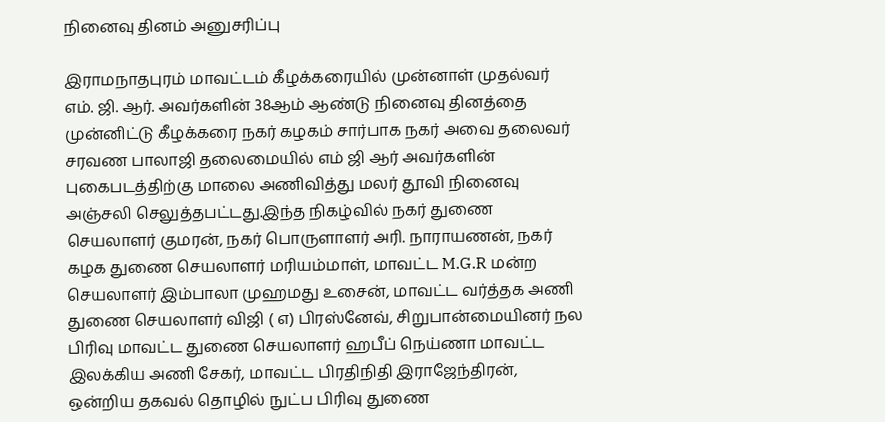நினைவு தினம் அனுசரிப்பு

இராமநாதபுரம் மாவட்டம் கீழக்கரையில் முன்னாள் முதல்வர் எம். ஜி. ஆர். அவர்களின் 38ஆம் ஆண்டு நினைவு தினத்தை முன்னிட்டு கீழக்கரை நகர் கழகம் சார்பாக நகர் அவை தலைவர் சரவண பாலாஜி தலைமையில் எம் ஜி ஆர் அவர்களின் புகைபடத்திற்கு மாலை அணிவித்து மலர் தூவி நினைவு அஞ்சலி செலுத்தபட்டது.இந்த நிகழ்வில் நகர் துணை செயலாளர் குமரன், நகர் பொருளாளர் அரி. நாராயணன், நகர் கழக துணை செயலாளர் மரியம்மாள், மாவட்ட M.G.R மன்ற செயலாளர் இம்பாலா முஹமது உசைன், மாவட்ட வர்த்தக அணி துணை செயலாளர் விஜி ( எ) பிரஸ்னேவ், சிறுபான்மையினர் நல பிரிவு மாவட்ட துணை செயலாளர் ஹபீப் நெய்ணா மாவட்ட இலக்கிய அணி சேகர், மாவட்ட பிரதிநிதி இராஜேந்திரன், ஒன்றிய தகவல் தொழில் நுட்ப பிரிவு துணை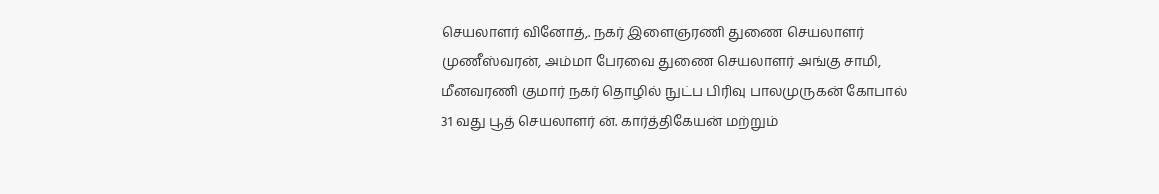செயலாளர் வினோத்,. நகர் இளைஞரணி துணை செயலாளர் முணீஸ்வரன், அம்மா பேரவை துணை செயலாளர் அங்கு சாமி, மீனவரணி குமார் நகர் தொழில் நுட்ப பிரிவு பாலமுருகன் கோபால் 31 வது பூத் செயலாளர் ன். கார்த்திகேயன் மற்றும்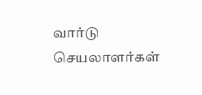வார்டு செயலாளர்கள்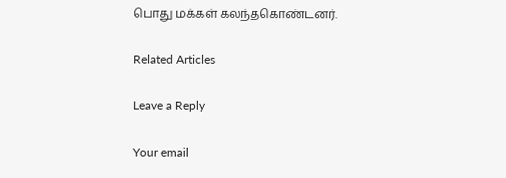பொது மக்கள் கலந்தகொண்டனர்.

Related Articles

Leave a Reply

Your email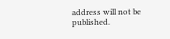address will not be published.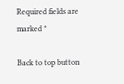Required fields are marked *

Back to top button